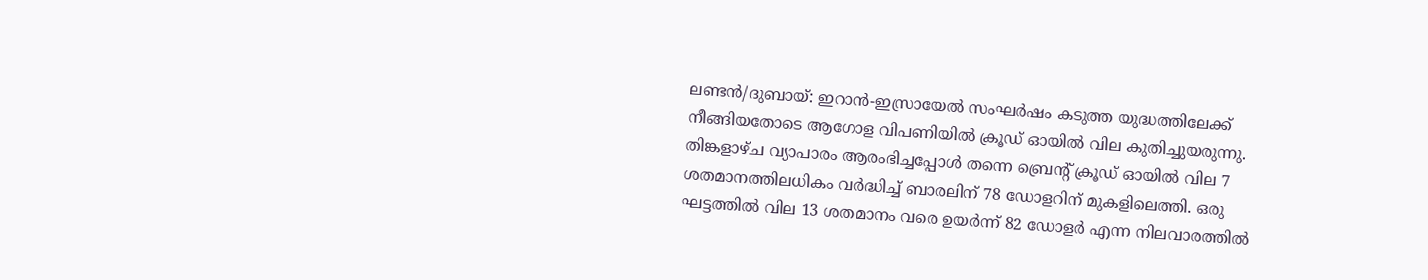ലണ്ടൻ/ദുബായ്: ഇറാൻ-ഇസ്രായേൽ സംഘർഷം കടുത്ത യുദ്ധത്തിലേക്ക് നീങ്ങിയതോടെ ആഗോള വിപണിയിൽ ക്രൂഡ് ഓയിൽ വില കുതിച്ചുയരുന്നു. തിങ്കളാഴ്ച വ്യാപാരം ആരംഭിച്ചപ്പോൾ തന്നെ ബ്രെന്റ് ക്രൂഡ് ഓയിൽ വില 7 ശതമാനത്തിലധികം വർദ്ധിച്ച് ബാരലിന് 78 ഡോളറിന് മുകളിലെത്തി. ഒരു ഘട്ടത്തിൽ വില 13 ശതമാനം വരെ ഉയർന്ന് 82 ഡോളർ എന്ന നിലവാരത്തിൽ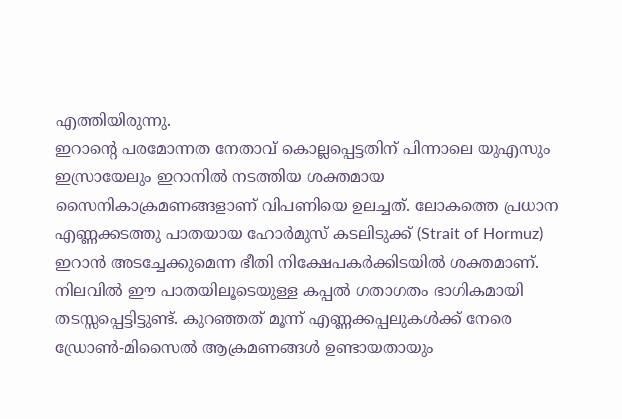എത്തിയിരുന്നു.
ഇറാൻ്റെ പരമോന്നത നേതാവ് കൊല്ലപ്പെട്ടതിന് പിന്നാലെ യുഎസും ഇസ്രായേലും ഇറാനിൽ നടത്തിയ ശക്തമായ സൈനികാക്രമണങ്ങളാണ് വിപണിയെ ഉലച്ചത്. ലോകത്തെ പ്രധാന എണ്ണക്കടത്തു പാതയായ ഹോർമുസ് കടലിടുക്ക് (Strait of Hormuz) ഇറാൻ അടച്ചേക്കുമെന്ന ഭീതി നിക്ഷേപകർക്കിടയിൽ ശക്തമാണ്. നിലവിൽ ഈ പാതയിലൂടെയുള്ള കപ്പൽ ഗതാഗതം ഭാഗികമായി തടസ്സപ്പെട്ടിട്ടുണ്ട്. കുറഞ്ഞത് മൂന്ന് എണ്ണക്കപ്പലുകൾക്ക് നേരെ ഡ്രോൺ-മിസൈൽ ആക്രമണങ്ങൾ ഉണ്ടായതായും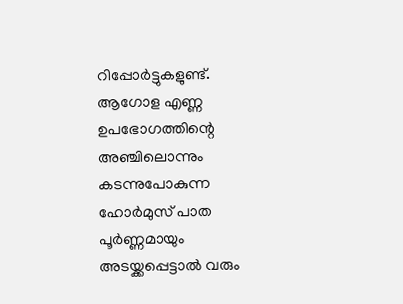റിപ്പോർട്ടുകളുണ്ട്.
ആഗോള എണ്ണ ഉപഭോഗത്തിന്റെ അഞ്ചിലൊന്നും കടന്നുപോകുന്ന ഹോർമുസ് പാത പൂർണ്ണമായും അടയ്ക്കപ്പെട്ടാൽ വരും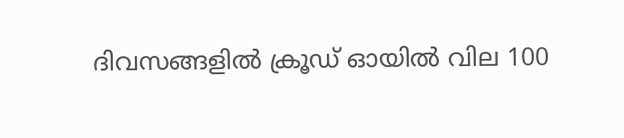ദിവസങ്ങളിൽ ക്രൂഡ് ഓയിൽ വില 100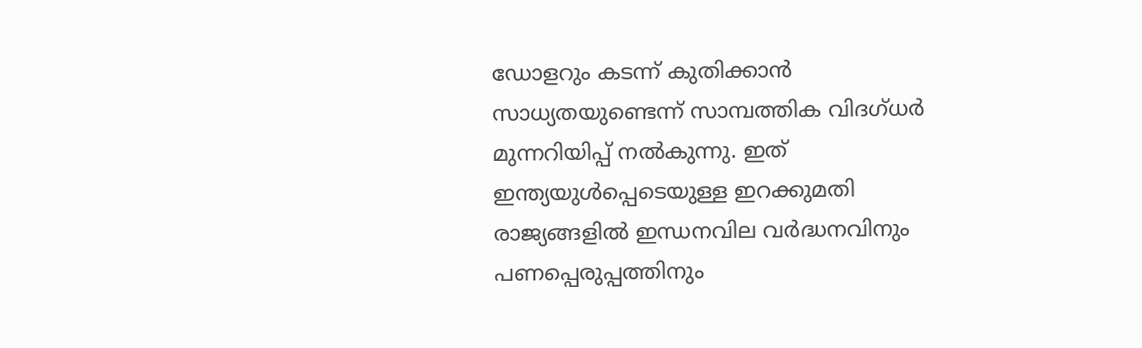ഡോളറും കടന്ന് കുതിക്കാൻ സാധ്യതയുണ്ടെന്ന് സാമ്പത്തിക വിദഗ്ധർ മുന്നറിയിപ്പ് നൽകുന്നു. ഇത് ഇന്ത്യയുൾപ്പെടെയുള്ള ഇറക്കുമതി രാജ്യങ്ങളിൽ ഇന്ധനവില വർദ്ധനവിനും പണപ്പെരുപ്പത്തിനും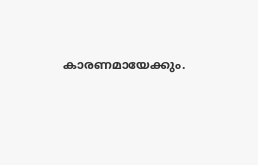കാരണമായേക്കും.